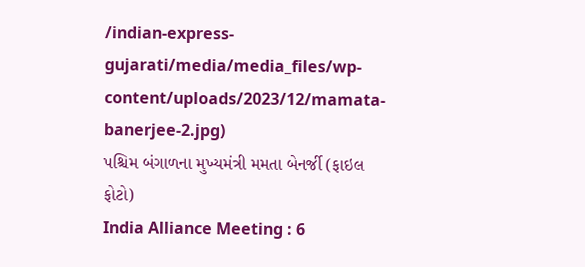/indian-express-gujarati/media/media_files/wp-content/uploads/2023/12/mamata-banerjee-2.jpg)
પશ્ચિમ બંગાળના મુખ્યમંત્રી મમતા બેનર્જી (ફાઇલ ફોટો)
India Alliance Meeting : 6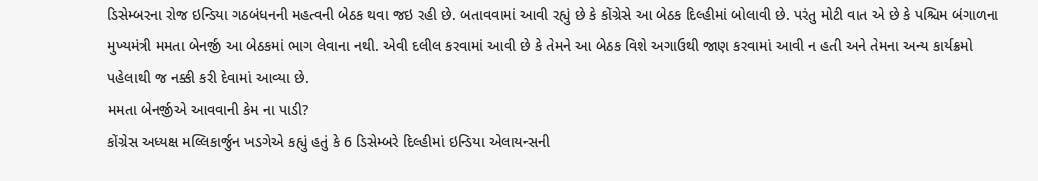ડિસેમ્બરના રોજ ઇન્ડિયા ગઠબંધનની મહત્વની બેઠક થવા જઇ રહી છે. બતાવવામાં આવી રહ્યું છે કે કોંગ્રેસે આ બેઠક દિલ્હીમાં બોલાવી છે. પરંતુ મોટી વાત એ છે કે પશ્ચિમ બંગાળના મુખ્યમંત્રી મમતા બેનર્જી આ બેઠકમાં ભાગ લેવાના નથી. એવી દલીલ કરવામાં આવી છે કે તેમને આ બેઠક વિશે અગાઉથી જાણ કરવામાં આવી ન હતી અને તેમના અન્ય કાર્યક્રમો પહેલાથી જ નક્કી કરી દેવામાં આવ્યા છે.
મમતા બેનર્જીએ આવવાની કેમ ના પાડી?
કોંગ્રેસ અધ્યક્ષ મલ્લિકાર્જુન ખડગેએ કહ્યું હતું કે 6 ડિસેમ્બરે દિલ્હીમાં ઇન્ડિયા એલાયન્સની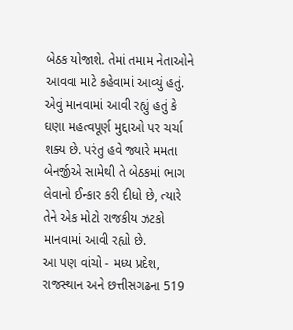બેઠક યોજાશે. તેમાં તમામ નેતાઓને આવવા માટે કહેવામાં આવ્યું હતું. એવું માનવામાં આવી રહ્યું હતું કે ઘણા મહત્વપૂર્ણ મુદ્દાઓ પર ચર્ચા શક્ય છે. પરંતુ હવે જ્યારે મમતા બેનર્જીએ સામેથી તે બેઠકમાં ભાગ લેવાનો ઈન્કાર કરી દીધો છે, ત્યારે તેને એક મોટો રાજકીય ઝટકો માનવામાં આવી રહ્યો છે.
આ પણ વાંચો - મધ્ય પ્રદેશ, રાજસ્થાન અને છત્તીસગઢના 519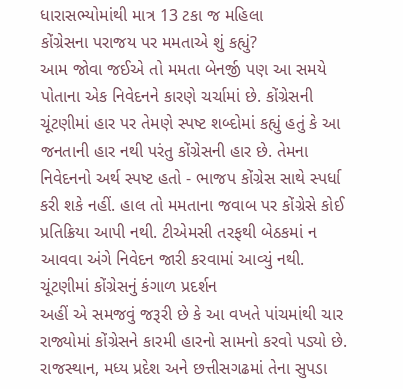ધારાસભ્યોમાંથી માત્ર 13 ટકા જ મહિલા
કોંગ્રેસના પરાજય પર મમતાએ શું કહ્યું?
આમ જોવા જઈએ તો મમતા બેનર્જી પણ આ સમયે પોતાના એક નિવેદનને કારણે ચર્ચામાં છે. કોંગ્રેસની ચૂંટણીમાં હાર પર તેમણે સ્પષ્ટ શબ્દોમાં કહ્યું હતું કે આ જનતાની હાર નથી પરંતુ કોંગ્રેસની હાર છે. તેમના નિવેદનનો અર્થ સ્પષ્ટ હતો - ભાજપ કોંગ્રેસ સાથે સ્પર્ધા કરી શકે નહીં. હાલ તો મમતાના જવાબ પર કોંગ્રેસે કોઈ પ્રતિક્રિયા આપી નથી. ટીએમસી તરફથી બેઠકમાં ન આવવા અંગે નિવેદન જારી કરવામાં આવ્યું નથી.
ચૂંટણીમાં કોંગ્રેસનું કંગાળ પ્રદર્શન
અહીં એ સમજવું જરૂરી છે કે આ વખતે પાંચમાંથી ચાર રાજ્યોમાં કોંગ્રેસને કારમી હારનો સામનો કરવો પડ્યો છે. રાજસ્થાન, મધ્ય પ્રદેશ અને છત્તીસગઢમાં તેના સુપડા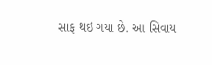સાફ થઇ ગયા છે. આ સિવાય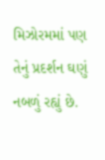મિઝોરમમાં પણ તેનું પ્રદર્શન ઘણું નબળું રહ્યું છે.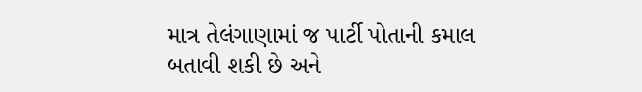માત્ર તેલંગાણામાં જ પાર્ટી પોતાની કમાલ બતાવી શકી છે અને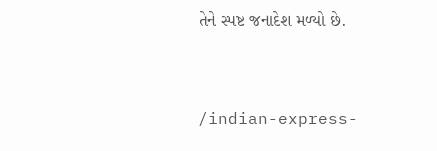તેને સ્પષ્ટ જનાદેશ મળ્યો છે.


/indian-express-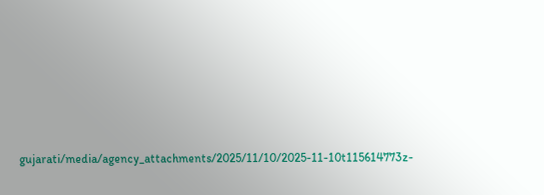gujarati/media/agency_attachments/2025/11/10/2025-11-10t115614773z-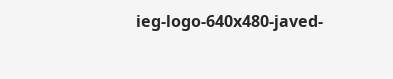ieg-logo-640x480-javed-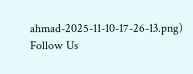ahmad-2025-11-10-17-26-13.png)
Follow Us